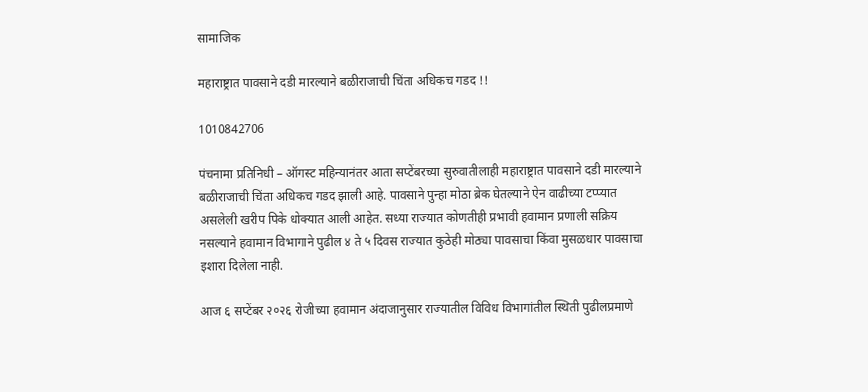सामाजिक

महाराष्ट्रात पावसाने दडी मारल्याने बळीराजाची चिंता अधिकच गडद !!

1010842706

पंचनामा प्रतिनिधी – ऑगस्ट महिन्यानंतर आता सप्टेंबरच्या सुरुवातीलाही महाराष्ट्रात पावसाने दडी मारल्याने बळीराजाची चिंता अधिकच गडद झाली आहे. पावसाने पुन्हा मोठा ब्रेक घेतल्याने ऐन वाढीच्या टप्प्यात असलेली खरीप पिके धोक्यात आली आहेत. सध्या राज्यात कोणतीही प्रभावी हवामान प्रणाली सक्रिय नसल्याने हवामान विभागाने पुढील ४ ते ५ दिवस राज्यात कुठेही मोठ्या पावसाचा किंवा मुसळधार पावसाचा इशारा दिलेला नाही.

आज ६ सप्टेंबर २०२६ रोजीच्या हवामान अंदाजानुसार राज्यातील विविध विभागांतील स्थिती पुढीलप्रमाणे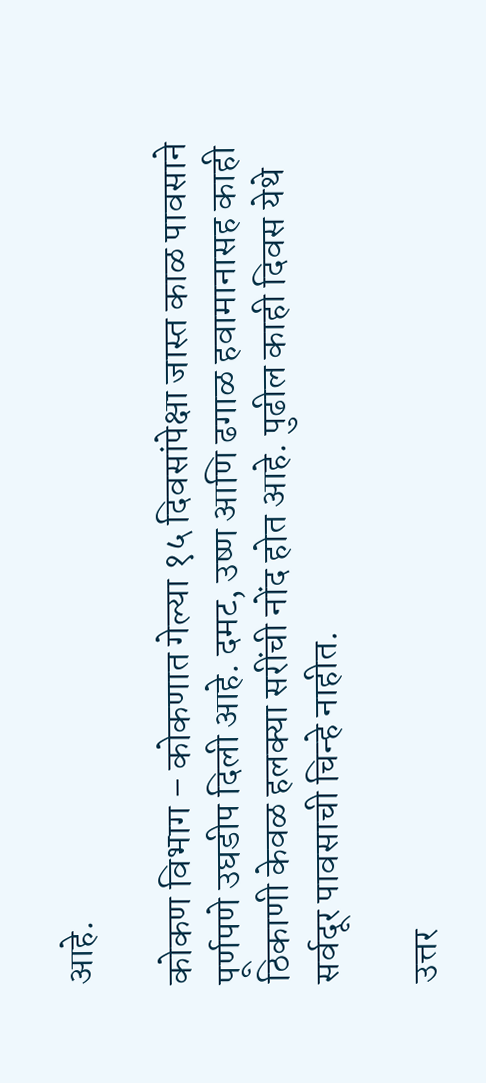आहे.

कोकण विभाग – कोकणात गेल्या १५ दिवसांपेक्षा जास्त काळ पावसाने पूर्णपणे उघडीप दिली आहे. दमट, उष्ण आणि ढगाळ हवामानासह काही ठिकाणी केवळ हलक्या सरींची नोंद होत आहे. पुढील काही दिवस येथे सर्वदूर पावसाची चिन्हे नाहीत.

उत्तर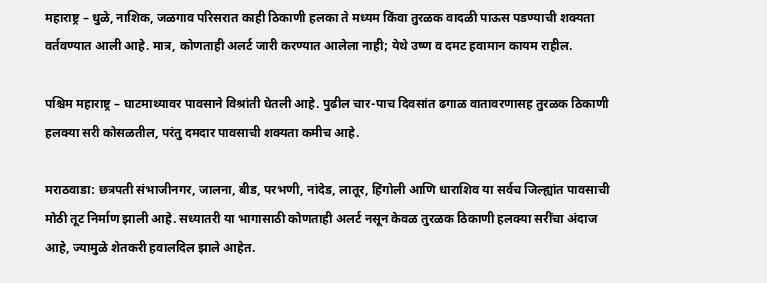महाराष्ट्र – धुळे, नाशिक, जळगाव परिसरात काही ठिकाणी हलका ते मध्यम किंवा तुरळक वादळी पाऊस पडण्याची शक्यता वर्तवण्यात आली आहे. मात्र, कोणताही अलर्ट जारी करण्यात आलेला नाही; येथे उष्ण व दमट हवामान कायम राहील.

पश्चिम महाराष्ट्र – घाटमाथ्यावर पावसाने विश्रांती घेतली आहे. पुढील चार-पाच दिवसांत ढगाळ वातावरणासह तुरळक ठिकाणी हलक्या सरी कोसळतील, परंतु दमदार पावसाची शक्यता कमीच आहे.

मराठवाडा: छत्रपती संभाजीनगर, जालना, बीड, परभणी, नांदेड, लातूर, हिंगोली आणि धाराशिव या सर्वच जिल्ह्यांत पावसाची मोठी तूट निर्माण झाली आहे. सध्यातरी या भागासाठी कोणताही अलर्ट नसून केवळ तुरळक ठिकाणी हलक्या सरींचा अंदाज आहे, ज्यामुळे शेतकरी हवालदिल झाले आहेत.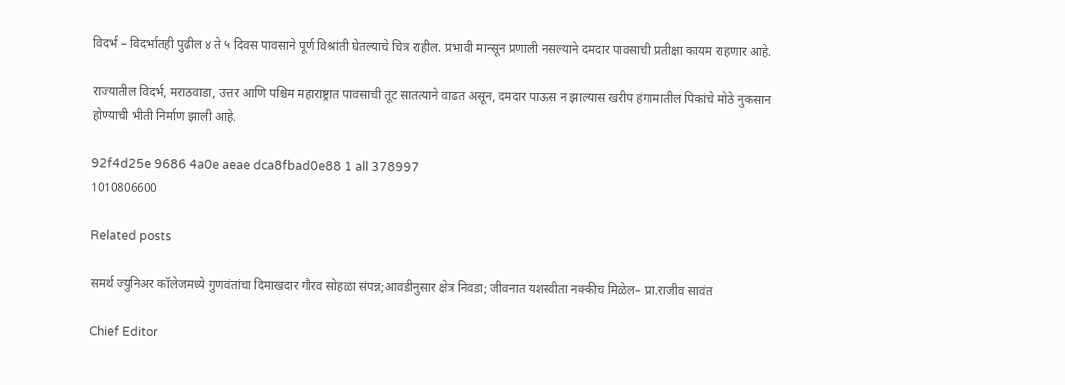विदर्भ – विदर्भातही पुढील ४ ते ५ दिवस पावसाने पूर्ण विश्रांती घेतल्याचे चित्र राहील. प्रभावी मान्सून प्रणाली नसल्याने दमदार पावसाची प्रतीक्षा कायम राहणार आहे.

राज्यातील विदर्भ, मराठवाडा, उत्तर आणि पश्चिम महाराष्ट्रात पावसाची तूट सातत्याने वाढत असून, दमदार पाऊस न झाल्यास खरीप हंगामातील पिकांचे मोठे नुकसान होण्याची भीती निर्माण झाली आहे.

92f4d25e 9686 4a0e aeae dca8fbad0e88 1 all 378997
1010806600

Related posts

समर्थ ज्युनिअर कॉलेजमध्ये गुणवंतांचा दिमाखदार गौरव सोहळा संपन्न;आवडीनुसार क्षेत्र निवडा; जीवनात यशस्वीता नक्कीच मिळेल– प्रा.राजीव सावंत

Chief Editor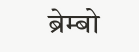ब्रेम्बो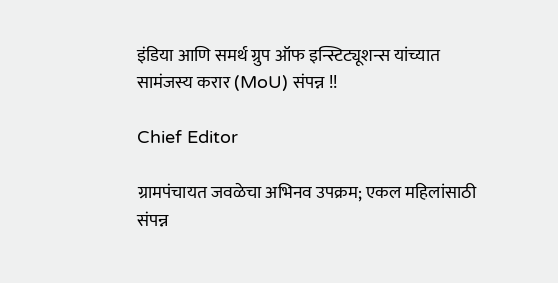इंडिया आणि समर्थ ग्रुप ऑफ इन्स्टिट्यूशन्स यांच्यात सामंजस्य करार (MoU) संपन्न !!

Chief Editor

ग्रामपंचायत जवळेचा अभिनव उपक्रम; एकल महिलांसाठी संपन्न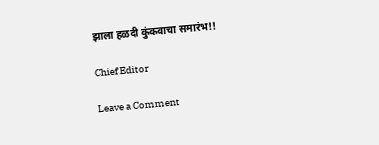झाला हळदी कुंकवाचा समारंभ!!

Chief Editor

Leave a Comment